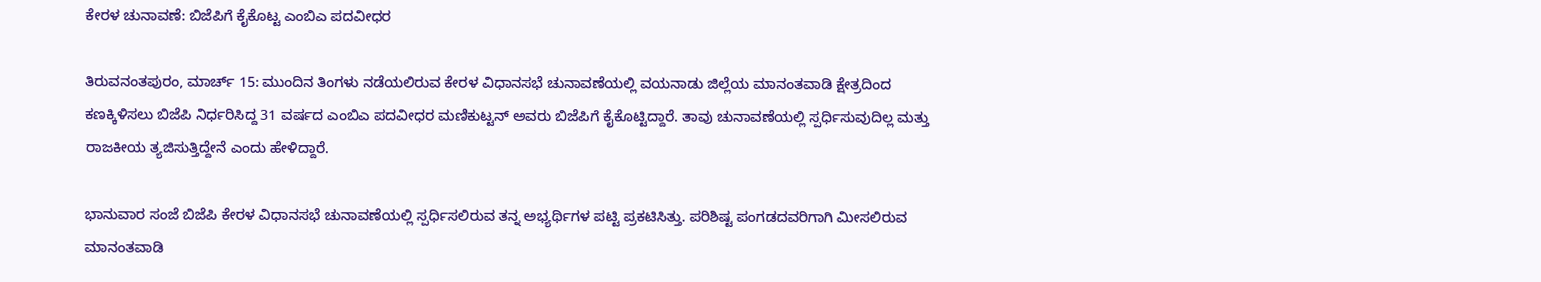ಕೇರಳ ಚುನಾವಣೆ: ಬಿಜೆಪಿಗೆ ಕೈಕೊಟ್ಟ ಎಂಬಿಎ ಪದವೀಧರ

ತಿರುವನಂತಪುರಂ, ಮಾರ್ಚ್ 15: ಮುಂದಿನ ತಿಂಗಳು ನಡೆಯಲಿರುವ ಕೇರಳ ವಿಧಾನಸಭೆ ಚುನಾವಣೆಯಲ್ಲಿ ವಯನಾಡು ಜಿಲ್ಲೆಯ ಮಾನಂತವಾಡಿ ಕ್ಷೇತ್ರದಿಂದ ಕಣಕ್ಕಿಳಿಸಲು ಬಿಜೆಪಿ ನಿರ್ಧರಿಸಿದ್ದ 31 ವರ್ಷದ ಎಂಬಿಎ ಪದವೀಧರ ಮಣಿಕುಟ್ಟನ್ ಅವರು ಬಿಜೆಪಿಗೆ ಕೈಕೊಟ್ಟಿದ್ದಾರೆ. ತಾವು ಚುನಾವಣೆಯಲ್ಲಿ ಸ್ಪರ್ಧಿಸುವುದಿಲ್ಲ ಮತ್ತು ರಾಜಕೀಯ ತ್ಯಜಿಸುತ್ತಿದ್ದೇನೆ ಎಂದು ಹೇಳಿದ್ದಾರೆ.

ಭಾನುವಾರ ಸಂಜೆ ಬಿಜೆಪಿ ಕೇರಳ ವಿಧಾನಸಭೆ ಚುನಾವಣೆಯಲ್ಲಿ ಸ್ಪರ್ಧಿಸಲಿರುವ ತನ್ನ ಅಭ್ಯರ್ಥಿಗಳ ಪಟ್ಟಿ ಪ್ರಕಟಿಸಿತ್ತು. ಪರಿಶಿಷ್ಟ ಪಂಗಡದವರಿಗಾಗಿ ಮೀಸಲಿರುವ ಮಾನಂತವಾಡಿ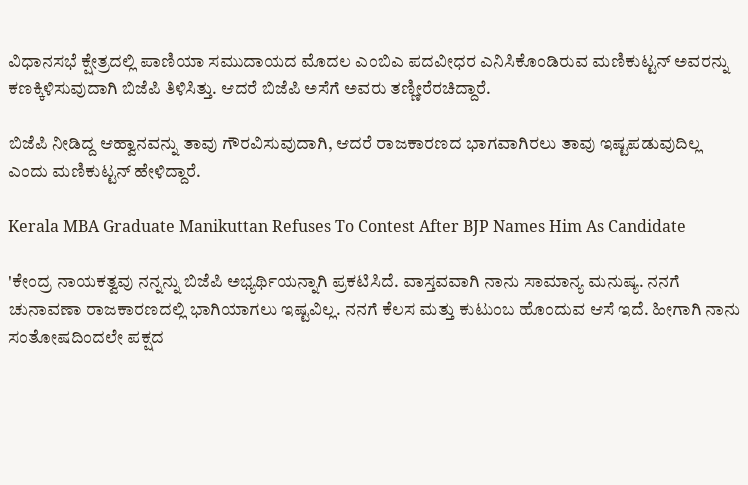ವಿಧಾನಸಭೆ ಕ್ಷೇತ್ರದಲ್ಲಿ ಪಾಣಿಯಾ ಸಮುದಾಯದ ಮೊದಲ ಎಂಬಿಎ ಪದವೀಧರ ಎನಿಸಿಕೊಂಡಿರುವ ಮಣಿಕುಟ್ಟನ್ ಅವರನ್ನು ಕಣಕ್ಕಿಳಿಸುವುದಾಗಿ ಬಿಜೆಪಿ ತಿಳಿಸಿತ್ತು. ಆದರೆ ಬಿಜೆಪಿ ಅಸೆಗೆ ಅವರು ತಣ್ಣೀರೆರಚಿದ್ದಾರೆ.

ಬಿಜೆಪಿ ನೀಡಿದ್ದ ಆಹ್ವಾನವನ್ನು ತಾವು ಗೌರವಿಸುವುದಾಗಿ, ಆದರೆ ರಾಜಕಾರಣದ ಭಾಗವಾಗಿರಲು ತಾವು ಇಷ್ಟಪಡುವುದಿಲ್ಲ ಎಂದು ಮಣಿಕುಟ್ಟನ್ ಹೇಳಿದ್ದಾರೆ.

Kerala MBA Graduate Manikuttan Refuses To Contest After BJP Names Him As Candidate

'ಕೇಂದ್ರ ನಾಯಕತ್ವವು ನನ್ನನ್ನು ಬಿಜೆಪಿ ಅಭ್ಯರ್ಥಿಯನ್ನಾಗಿ ಪ್ರಕಟಿಸಿದೆ. ವಾಸ್ತವವಾಗಿ ನಾನು ಸಾಮಾನ್ಯ ಮನುಷ್ಯ. ನನಗೆ ಚುನಾವಣಾ ರಾಜಕಾರಣದಲ್ಲಿ ಭಾಗಿಯಾಗಲು ಇಷ್ಟವಿಲ್ಲ. ನನಗೆ ಕೆಲಸ ಮತ್ತು ಕುಟುಂಬ ಹೊಂದುವ ಆಸೆ ಇದೆ. ಹೀಗಾಗಿ ನಾನು ಸಂತೋಷದಿಂದಲೇ ಪಕ್ಷದ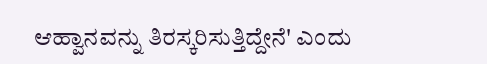ಆಹ್ವಾನವನ್ನು ತಿರಸ್ಕರಿಸುತ್ತಿದ್ದೇನೆ' ಎಂದು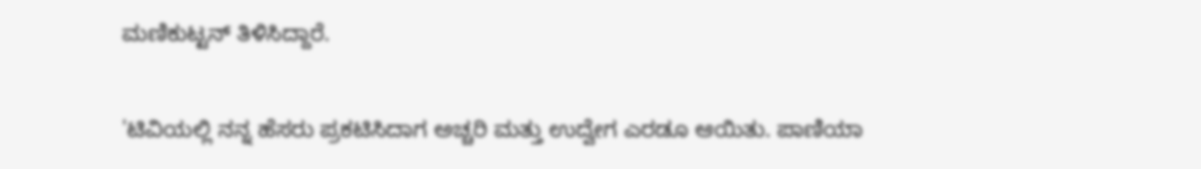ಮಣಿಕುಟ್ಟನ್ ತಿಳಿಸಿದ್ದಾರೆ.

'ಟಿವಿಯಲ್ಲಿ ನನ್ನ ಹೆಸರು ಪ್ರಕಟಿಸಿದಾಗ ಅಚ್ಚರಿ ಮತ್ತು ಉದ್ವೇಗ ಎರಡೂ ಆಯಿತು. ಪಾಣಿಯಾ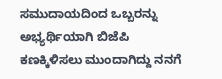ಸಮುದಾಯದಿಂದ ಒಬ್ಬರನ್ನು ಅಭ್ಯರ್ಥಿಯಾಗಿ ಬಿಜೆಪಿ ಕಣಕ್ಕಿಳಿಸಲು ಮುಂದಾಗಿದ್ದು ನನಗೆ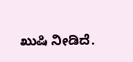ಖುಷಿ ನೀಡಿದೆ.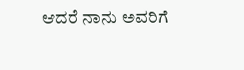ಆದರೆ ನಾನು ಅವರಿಗೆ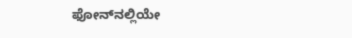ಫೋನ್‌ನಲ್ಲಿಯೇ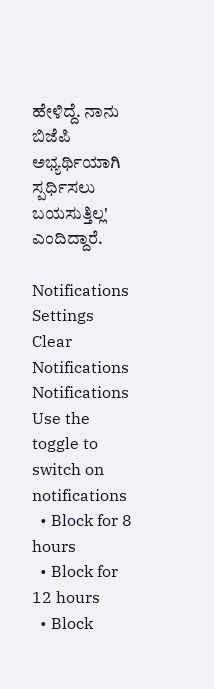ಹೇಳಿದ್ದೆ. ನಾನು ಬಿಜೆಪಿ ಅಭ್ಯರ್ಥಿಯಾಗಿ ಸ್ಪರ್ಧಿಸಲು ಬಯಸುತ್ತಿಲ್ಲ' ಎಂದಿದ್ದಾರೆ.

Notifications
Settings
Clear Notifications
Notifications
Use the toggle to switch on notifications
  • Block for 8 hours
  • Block for 12 hours
  • Block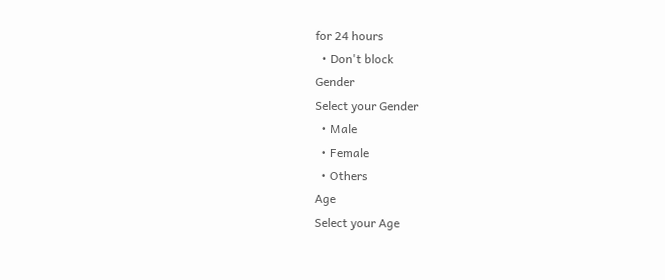for 24 hours
  • Don't block
Gender
Select your Gender
  • Male
  • Female
  • Others
Age
Select your Age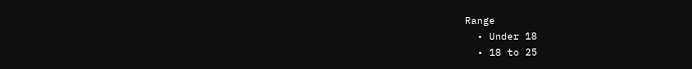Range
  • Under 18
  • 18 to 25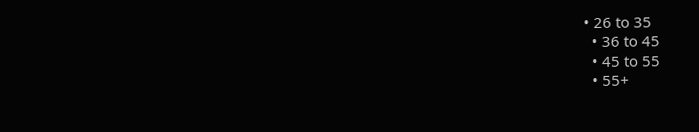• 26 to 35
  • 36 to 45
  • 45 to 55
  • 55+